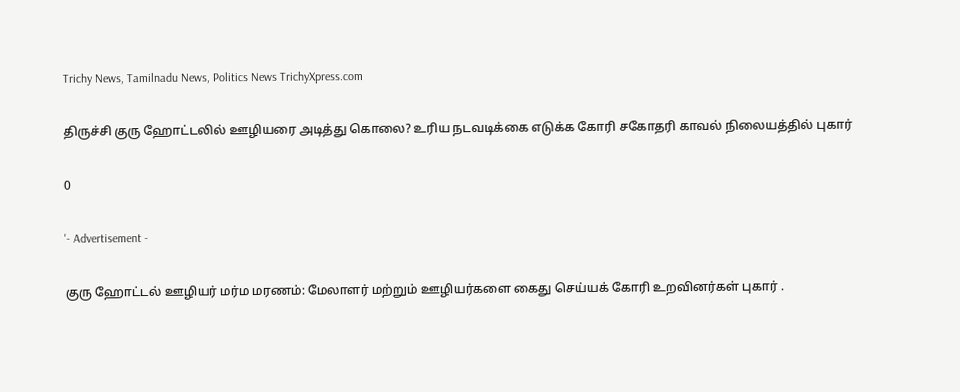Trichy News, Tamilnadu News, Politics News TrichyXpress.com

திருச்சி குரு ஹோட்டலில் ஊழியரை அடித்து கொலை? உரிய நடவடிக்கை எடுக்க கோரி சகோதரி காவல் நிலையத்தில் புகார்

0

'- Advertisement -

குரு ஹோட்டல் ஊழியர் மர்ம மரணம்: மேலாளர் மற்றும் ஊழியர்களை கைது செய்யக் கோரி உறவினர்கள் புகார் .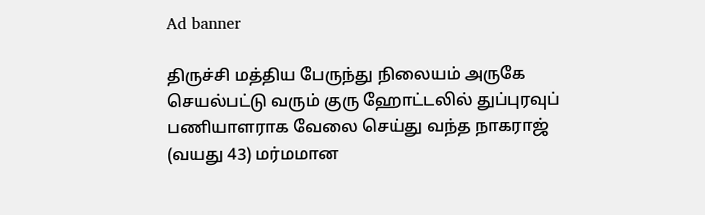Ad banner

திருச்சி மத்திய பேருந்து நிலையம் அருகே செயல்பட்டு வரும் குரு ஹோட்டலில் துப்புரவுப் பணியாளராக வேலை செய்து வந்த நாகராஜ் (வயது 43) மர்மமான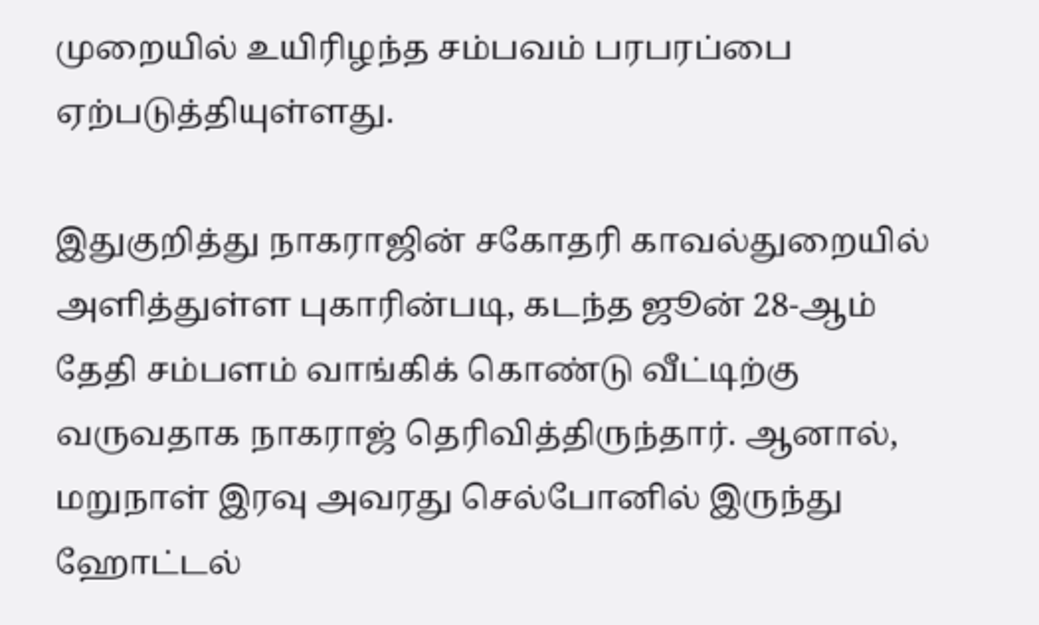முறையில் உயிரிழந்த சம்பவம் பரபரப்பை ஏற்படுத்தியுள்ளது.

இதுகுறித்து நாகராஜின் சகோதரி காவல்துறையில் அளித்துள்ள புகாரின்படி, கடந்த ஜூன் 28-ஆம் தேதி சம்பளம் வாங்கிக் கொண்டு வீட்டிற்கு வருவதாக நாகராஜ் தெரிவித்திருந்தார். ஆனால், மறுநாள் இரவு அவரது செல்போனில் இருந்து ஹோட்டல்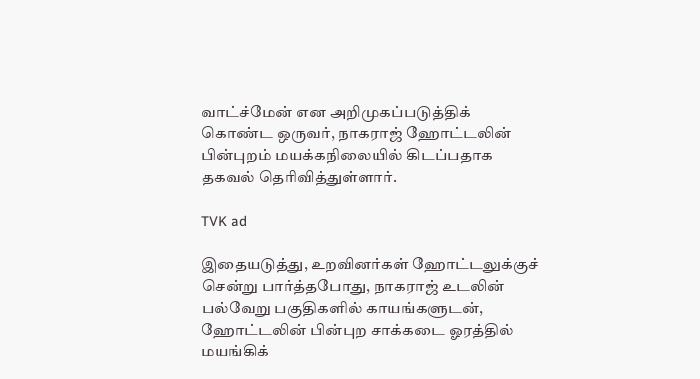வாட்ச்மேன் என அறிமுகப்படுத்திக் கொண்ட ஒருவர், நாகராஜ் ஹோட்டலின் பின்புறம் மயக்கநிலையில் கிடப்பதாக தகவல் தெரிவித்துள்ளார்.

TVK ad

இதையடுத்து, உறவினர்கள் ஹோட்டலுக்குச் சென்று பார்த்தபோது, நாகராஜ் உடலின் பல்வேறு பகுதிகளில் காயங்களுடன், ஹோட்டலின் பின்புற சாக்கடை ஓரத்தில் மயங்கிக்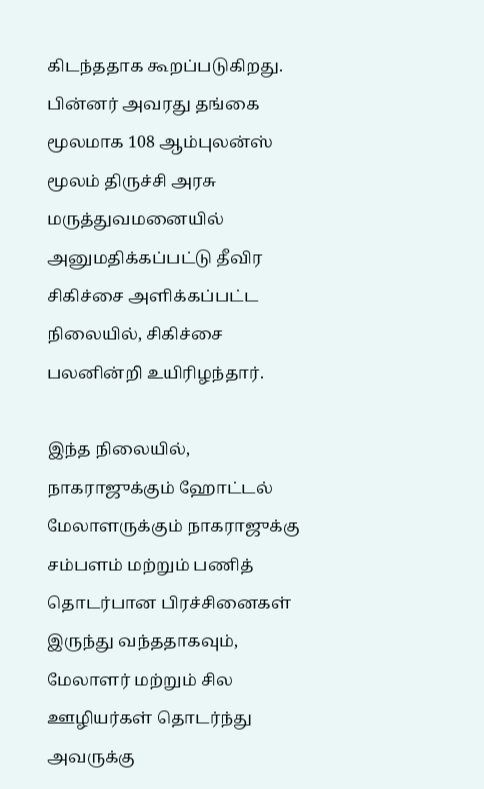கிடந்ததாக கூறப்படுகிறது. பின்னர் அவரது தங்கை மூலமாக 108 ஆம்புலன்ஸ் மூலம் திருச்சி அரசு மருத்துவமனையில் அனுமதிக்கப்பட்டு தீவிர சிகிச்சை அளிக்கப்பட்ட நிலையில், சிகிச்சை பலனின்றி உயிரிழந்தார்.

இந்த நிலையில், நாகராஜுக்கும் ஹோட்டல் மேலாளருக்கும் நாகராஜுக்கு சம்பளம் மற்றும் பணித் தொடர்பான பிரச்சினைகள் இருந்து வந்ததாகவும், மேலாளர் மற்றும் சில ஊழியர்கள் தொடர்ந்து அவருக்கு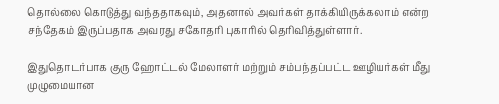தொல்லை கொடுத்து வந்ததாகவும், அதனால் அவர்கள் தாக்கியிருக்கலாம் என்ற சந்தேகம் இருப்பதாக அவரது சகோதரி புகாரில் தெரிவித்துள்ளார்.

இதுதொடர்பாக குரு ஹோட்டல் மேலாளர் மற்றும் சம்பந்தப்பட்ட ஊழியர்கள் மீது முழுமையான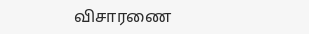விசாரணை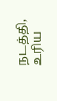நடத்தி, உரிய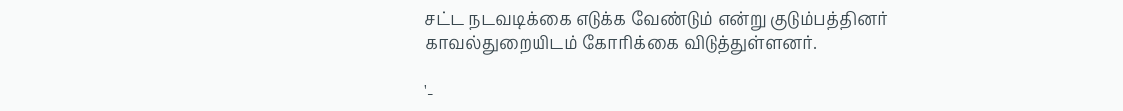சட்ட நடவடிக்கை எடுக்க வேண்டும் என்று குடும்பத்தினர் காவல்துறையிடம் கோரிக்கை விடுத்துள்ளனர்.

'-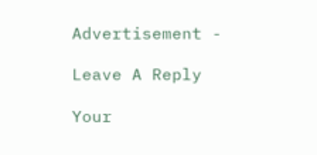Advertisement -

Leave A Reply

Your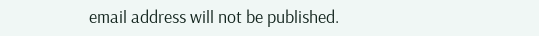email address will not be published.